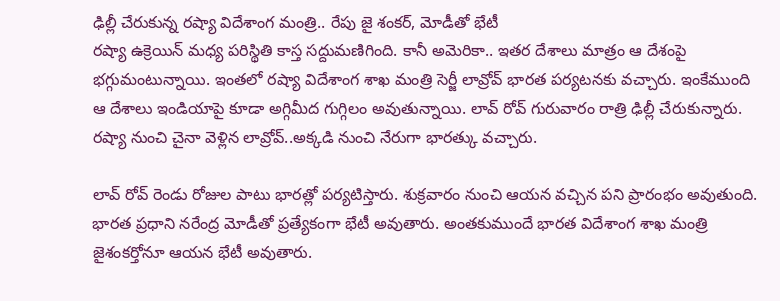ఢిల్లీ చేరుకున్న రష్యా విదేశాంగ మంత్రి.. రేపు జై శంకర్, మోడీతో భేటీ
రష్యా ఉక్రెయిన్ మధ్య పరిస్థితి కాస్త సద్దుమణిగింది. కానీ అమెరికా.. ఇతర దేశాలు మాత్రం ఆ దేశంపై భగ్గుమంటున్నాయి. ఇంతలో రష్యా విదేశాంగ శాఖ మంత్రి సెర్జీ లావ్రోవ్ భారత పర్యటనకు వచ్చారు. ఇంకేముంది ఆ దేశాలు ఇండియాపై కూడా అగ్గిమీద గుగ్గిలం అవుతున్నాయి. లావ్ రోవ్ గురువారం రాత్రి ఢిల్లీ చేరుకున్నారు. రష్యా నుంచి చైనా వెళ్లిన లావ్రోవ్..అక్కడి నుంచి నేరుగా భారత్కు వచ్చారు.

లావ్ రోవ్ రెండు రోజుల పాటు భారత్లో పర్యటిస్తారు. శుక్రవారం నుంచి ఆయన వచ్చిన పని ప్రారంభం అవుతుంది. భారత ప్రధాని నరేంద్ర మోడీతో ప్రత్యేకంగా భేటీ అవుతారు. అంతకుముందే భారత విదేశాంగ శాఖ మంత్రి జైశంకర్తోనూ ఆయన భేటీ అవుతారు.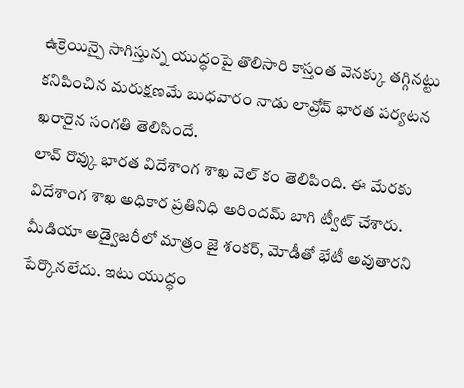ఉక్రెయిన్పై సాగిస్తున్న యుద్ధంపై తొలిసారి కాస్తంత వెనక్కు తగ్గినట్టు కనిపించిన మరుక్షణమే బుధవారం నాడు లావ్రోవ్ భారత పర్యటన ఖరారైన సంగతి తెలిసిందే.
లావ్ రొవ్కు భారత విదేశాంగ శాఖ వెల్ కం తెలిపింది. ఈ మేరకు విదేశాంగ శాఖ అధికార ప్రతినిధి అరిందమ్ బాగి ట్వీట్ చేశారు. మీడియా అడ్వైజరీలో మాత్రం జై శంకర్, మోడీతో భేటీ అవుతారని పేర్కొనలేదు. ఇటు యుద్ధం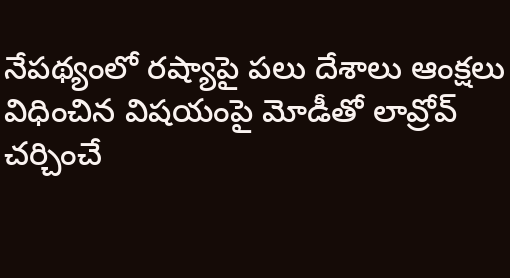నేపథ్యంలో రష్యాపై పలు దేశాలు ఆంక్షలు విధించిన విషయంపై మోడీతో లావ్రోవ్ చర్చించే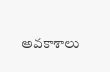అవకాశాలు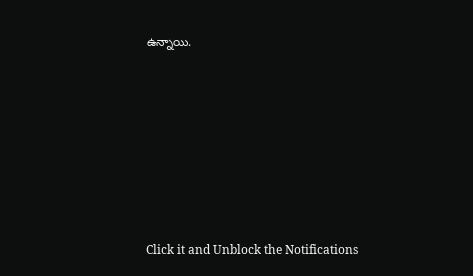ఉన్నాయి.












Click it and Unblock the Notifications